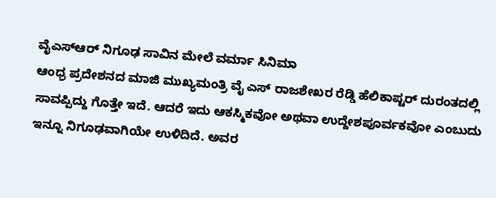ವೈಎಸ್ಆರ್ ನಿಗೂಢ ಸಾವಿನ ಮೇಲೆ ವರ್ಮಾ ಸಿನಿಮಾ
ಆಂಧ್ರ ಪ್ರದೇಶನದ ಮಾಜಿ ಮುಖ್ಯಮಂತ್ರಿ ವೈ ಎಸ್ ರಾಜಶೇಖರ ರೆಡ್ಡಿ ಹೆಲಿಕಾಪ್ಟರ್ ದುರಂತದಲ್ಲಿ ಸಾವಪ್ಪಿದ್ದು ಗೊತ್ತೇ ಇದೆ. ಆದರೆ ಇದು ಆಕಸ್ಮಿಕವೋ ಅಥವಾ ಉದ್ದೇಶಪೂರ್ವಕವೋ ಎಂಬುದು ಇನ್ನೂ ನಿಗೂಢವಾಗಿಯೇ ಉಳಿದಿದೆ. ಅವರ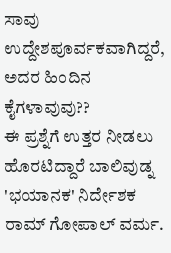ಸಾವು ಉದ್ದೇಶಪೂರ್ವಕವಾಗಿದ್ದರೆ, ಅದರ ಹಿಂದಿನ ಕೈಗಳಾವುವು??
ಈ ಪ್ರಶ್ನೆಗೆ ಉತ್ತರ ನೀಡಲು ಹೊರಟಿದ್ದಾರೆ ಬಾಲಿವುಡ್ನ 'ಭಯಾನಕ' ನಿರ್ದೇಶಕ ರಾಮ್ ಗೋಪಾಲ್ ವರ್ಮ.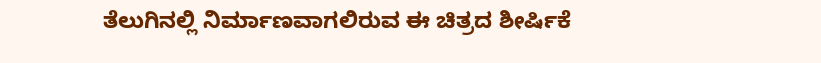ತೆಲುಗಿನಲ್ಲಿ ನಿರ್ಮಾಣವಾಗಲಿರುವ ಈ ಚಿತ್ರದ ಶೀರ್ಷಿಕೆ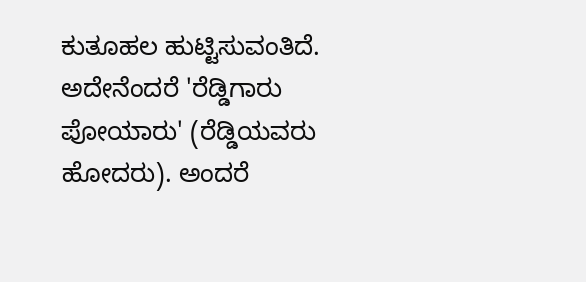ಕುತೂಹಲ ಹುಟ್ಟಿಸುವಂತಿದೆ. ಅದೇನೆಂದರೆ 'ರೆಡ್ಡಿಗಾರು ಪೋಯಾರು' (ರೆಡ್ಡಿಯವರು ಹೋದರು). ಅಂದರೆ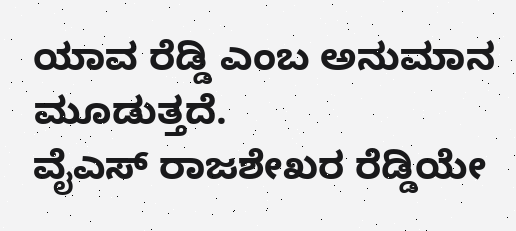ಯಾವ ರೆಡ್ಡಿ ಎಂಬ ಅನುಮಾನ ಮೂಡುತ್ತದೆ.
ವೈಎಸ್ ರಾಜಶೇಖರ ರೆಡ್ಡಿಯೇ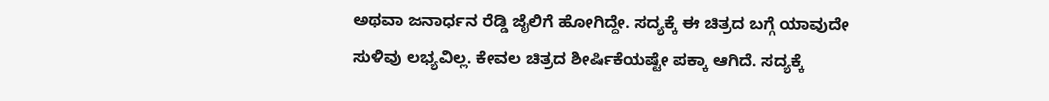ಅಥವಾ ಜನಾರ್ಧನ ರೆಡ್ಡಿ ಜೈಲಿಗೆ ಹೋಗಿದ್ದೇ. ಸದ್ಯಕ್ಕೆ ಈ ಚಿತ್ರದ ಬಗ್ಗೆ ಯಾವುದೇ ಸುಳಿವು ಲಭ್ಯವಿಲ್ಲ. ಕೇವಲ ಚಿತ್ರದ ಶೀರ್ಷಿಕೆಯಷ್ಟೇ ಪಕ್ಕಾ ಆಗಿದೆ. ಸದ್ಯಕ್ಕೆ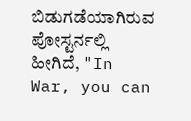ಬಿಡುಗಡೆಯಾಗಿರುವ ಪೋಸ್ಟರ್ನಲ್ಲಿ ಹೀಗಿದೆ, "In War, you can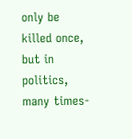only be killed once, but in politics, many times-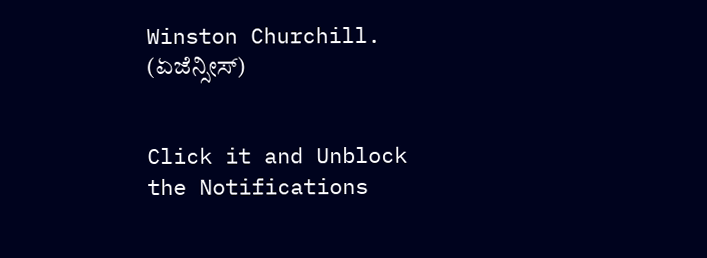Winston Churchill. (ಏಜೆನ್ಸೀಸ್)


Click it and Unblock the Notifications